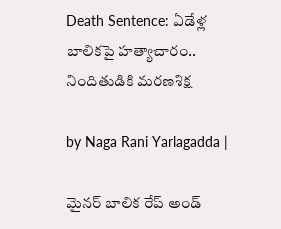Death Sentence: ఏడేళ్ల బాలికపై హత్యాచారం.. నిందితుడికి మరణశిక్ష

by Naga Rani Yarlagadda |

మైనర్ బాలిక రేప్ అండ్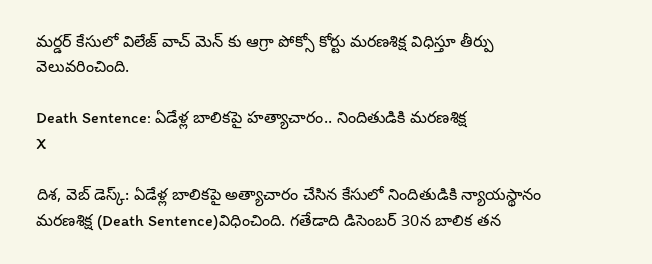మర్డర్ కేసులో విలేజ్ వాచ్ మెన్ కు ఆగ్రా పోక్సో కోర్టు మరణశిక్ష విధిస్తూ తీర్పు వెలువరించింది.

Death Sentence: ఏడేళ్ల బాలికపై హత్యాచారం.. నిందితుడికి మరణశిక్ష
X

దిశ, వెబ్ డెస్క్: ఏడేళ్ల బాలికపై అత్యాచారం చేసిన కేసులో నిందితుడికి న్యాయస్థానం మరణశిక్ష (Death Sentence)విధించింది. గతేడాది డిసెంబర్ 30న బాలిక తన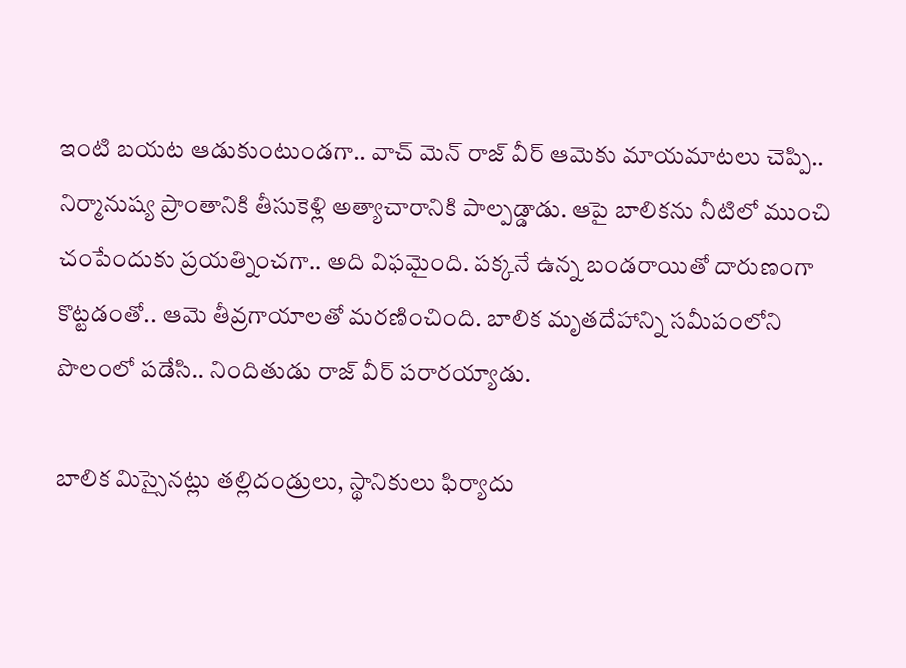ఇంటి బయట ఆడుకుంటుండగా.. వాచ్ మెన్ రాజ్ వీర్ ఆమెకు మాయమాటలు చెప్పి.. నిర్మానుష్య ప్రాంతానికి తీసుకెళ్లి అత్యాచారానికి పాల్పడ్డాడు. ఆపై బాలికను నీటిలో ముంచి చంపేందుకు ప్రయత్నించగా.. అది విఫమైంది. పక్కనే ఉన్న బండరాయితో దారుణంగా కొట్టడంతో.. ఆమె తీవ్రగాయాలతో మరణించింది. బాలిక మృతదేహాన్ని సమీపంలోని పొలంలో పడేసి.. నిందితుడు రాజ్ వీర్ పరారయ్యాడు.

బాలిక మిస్సైనట్లు తల్లిదండ్రులు, స్థానికులు ఫిర్యాదు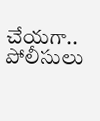చేయగా.. పోలీసులు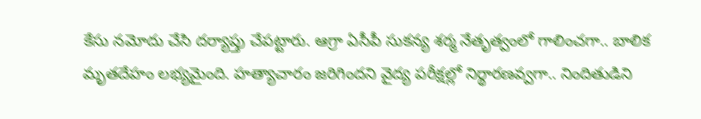కేసు నమోదు చేసి దర్యాప్తు చేపట్టారు. ఆగ్రా ఏసీపీ సుకన్య శర్మ నేతృత్వంలో గాలించగా.. బాలిక మృతదేహం లభ్యమైంది. హత్యాచారం జరిగిందని వైద్య పరీక్షల్లో నిర్థారణవ్వగా.. నిందితుడిని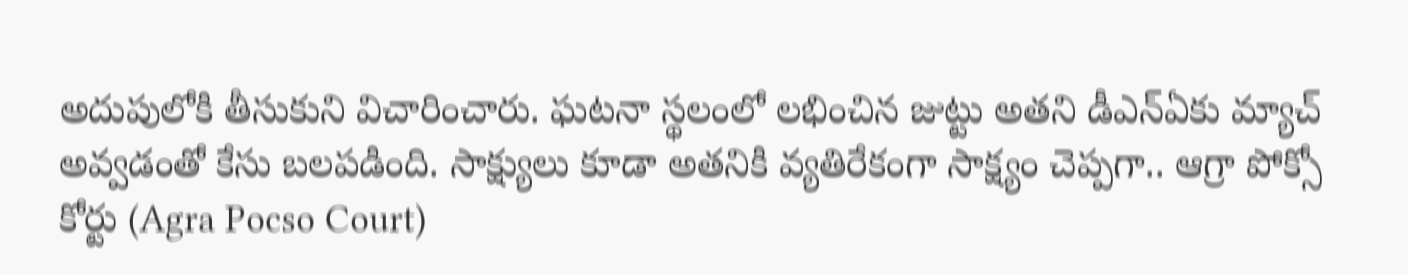అదుపులోకి తీసుకుని విచారించారు. ఘటనా స్థలంలో లభించిన జుట్టు అతని డీఎన్ఏకు మ్యాచ్ అవ్వడంతో కేసు బలపడింది. సాక్ష్యులు కూడా అతనికి వ్యతిరేకంగా సాక్ష్యం చెప్పగా.. ఆగ్రా పోక్సో కోర్టు (Agra Pocso Court)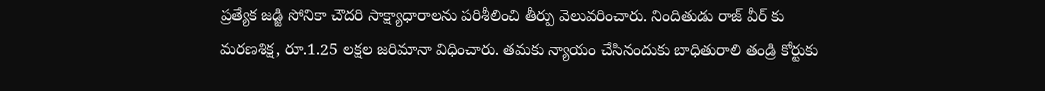ప్రత్యేక జడ్జి సోనికా చౌదరి సాక్ష్యాధారాలను పరిశీలించి తీర్పు వెలువరించారు. నిందితుడు రాజ్ వీర్ కు మరణశిక్ష, రూ.1.25 లక్షల జరిమానా విధించారు. తమకు న్యాయం చేసినందుకు బాధితురాలి తండ్రి కోర్టుకు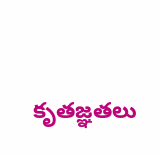కృతజ్ఞతలు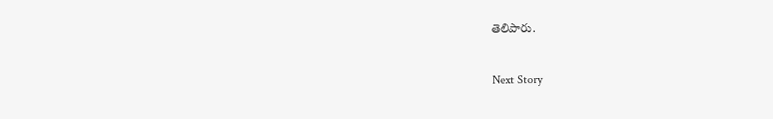తెలిపారు.

Next Story